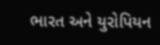ભારત અને યુરોપિયન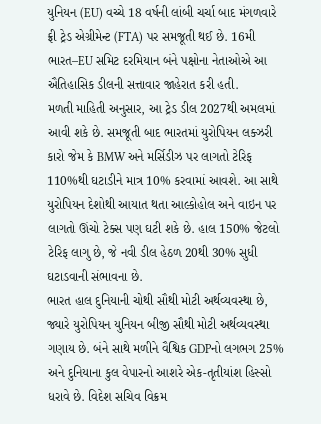યુનિયન (EU) વચ્ચે 18 વર્ષની લાંબી ચર્ચા બાદ મંગળવારે ફ્રી ટ્રેડ એગ્રીમેન્ટ (FTA) પર સમજૂતી થઈ છે. 16મી ભારત–EU સમિટ દરમિયાન બંને પક્ષોના નેતાઓએ આ ઐતિહાસિક ડીલની સત્તાવાર જાહેરાત કરી હતી.
મળતી માહિતી અનુસાર, આ ટ્રેડ ડીલ 2027થી અમલમાં આવી શકે છે. સમજૂતી બાદ ભારતમાં યુરોપિયન લક્ઝરી કારો જેમ કે BMW અને મર્સિડીઝ પર લાગતો ટેરિફ 110%થી ઘટાડીને માત્ર 10% કરવામાં આવશે. આ સાથે યુરોપિયન દેશોથી આયાત થતા આલ્કોહોલ અને વાઇન પર લાગતો ઊંચો ટેક્સ પણ ઘટી શકે છે. હાલ 150% જેટલો ટેરિફ લાગુ છે, જે નવી ડીલ હેઠળ 20થી 30% સુધી ઘટાડવાની સંભાવના છે.
ભારત હાલ દુનિયાની ચોથી સૌથી મોટી અર્થવ્યવસ્થા છે, જ્યારે યુરોપિયન યુનિયન બીજી સૌથી મોટી અર્થવ્યવસ્થા ગણાય છે. બંને સાથે મળીને વૈશ્વિક GDPનો લગભગ 25% અને દુનિયાના કુલ વેપારનો આશરે એક-તૃતીયાંશ હિસ્સો ધરાવે છે. વિદેશ સચિવ વિક્રમ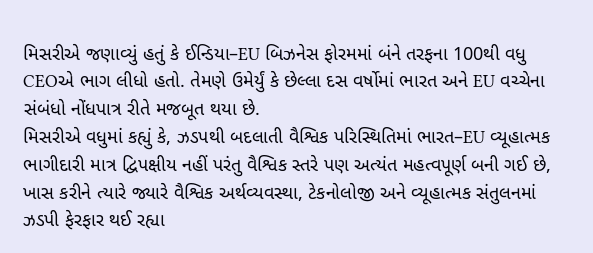મિસરીએ જણાવ્યું હતું કે ઈન્ડિયા–EU બિઝનેસ ફોરમમાં બંને તરફના 100થી વધુ CEOએ ભાગ લીધો હતો. તેમણે ઉમેર્યું કે છેલ્લા દસ વર્ષોમાં ભારત અને EU વચ્ચેના સંબંધો નોંધપાત્ર રીતે મજબૂત થયા છે.
મિસરીએ વધુમાં કહ્યું કે, ઝડપથી બદલાતી વૈશ્વિક પરિસ્થિતિમાં ભારત–EU વ્યૂહાત્મક ભાગીદારી માત્ર દ્વિપક્ષીય નહીં પરંતુ વૈશ્વિક સ્તરે પણ અત્યંત મહત્વપૂર્ણ બની ગઈ છે, ખાસ કરીને ત્યારે જ્યારે વૈશ્વિક અર્થવ્યવસ્થા, ટેકનોલોજી અને વ્યૂહાત્મક સંતુલનમાં ઝડપી ફેરફાર થઈ રહ્યા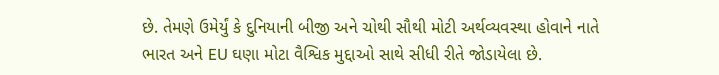છે. તેમણે ઉમેર્યું કે દુનિયાની બીજી અને ચોથી સૌથી મોટી અર્થવ્યવસ્થા હોવાને નાતે ભારત અને EU ઘણા મોટા વૈશ્વિક મુદ્દાઓ સાથે સીધી રીતે જોડાયેલા છે.